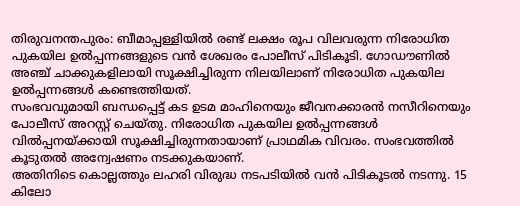തിരുവനന്തപുരം: ബീമാപ്പള്ളിയിൽ രണ്ട് ലക്ഷം രൂപ വിലവരുന്ന നിരോധിത പുകയില ഉൽപ്പന്നങ്ങളുടെ വൻ ശേഖരം പോലീസ് പിടികൂടി. ഗോഡൗണിൽ അഞ്ച് ചാക്കുകളിലായി സൂക്ഷിച്ചിരുന്ന നിലയിലാണ് നിരോധിത പുകയില ഉൽപ്പന്നങ്ങൾ കണ്ടെത്തിയത്.
സംഭവവുമായി ബന്ധപ്പെട്ട് കട ഉടമ മാഹിനെയും ജീവനക്കാരൻ നസീറിനെയും പോലീസ് അറസ്റ്റ് ചെയ്തു. നിരോധിത പുകയില ഉൽപ്പന്നങ്ങൾ വിൽപ്പനയ്ക്കായി സൂക്ഷിച്ചിരുന്നതായാണ് പ്രാഥമിക വിവരം. സംഭവത്തിൽ കൂടുതൽ അന്വേഷണം നടക്കുകയാണ്.
അതിനിടെ കൊല്ലത്തും ലഹരി വിരുദ്ധ നടപടിയിൽ വൻ പിടികൂടൽ നടന്നു. 15 കിലോ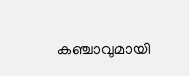കഞ്ചാവുമായി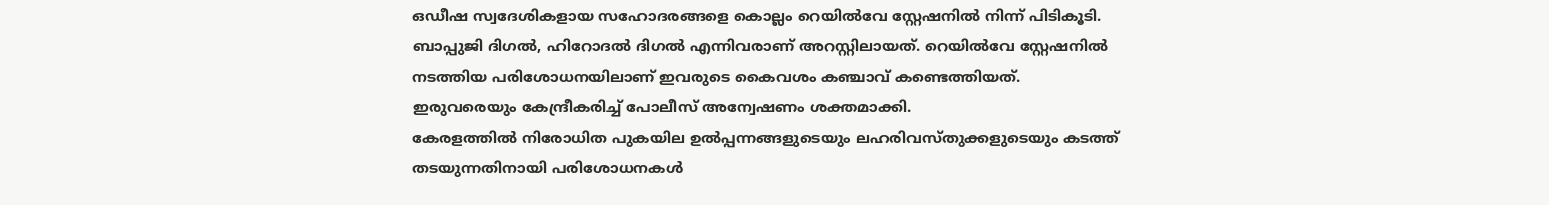ഒഡീഷ സ്വദേശികളായ സഹോദരങ്ങളെ കൊല്ലം റെയിൽവേ സ്റ്റേഷനിൽ നിന്ന് പിടികൂടി.
ബാപ്പുജി ദിഗൽ, ഹിറോദൽ ദിഗൽ എന്നിവരാണ് അറസ്റ്റിലായത്. റെയിൽവേ സ്റ്റേഷനിൽ നടത്തിയ പരിശോധനയിലാണ് ഇവരുടെ കൈവശം കഞ്ചാവ് കണ്ടെത്തിയത്. ഇരുവരെയും കേന്ദ്രീകരിച്ച് പോലീസ് അന്വേഷണം ശക്തമാക്കി.
കേരളത്തിൽ നിരോധിത പുകയില ഉൽപ്പന്നങ്ങളുടെയും ലഹരിവസ്തുക്കളുടെയും കടത്ത് തടയുന്നതിനായി പരിശോധനകൾ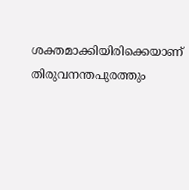ശക്തമാക്കിയിരിക്കെയാണ് തിരുവനന്തപുരത്തും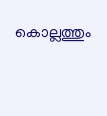കൊല്ലത്തും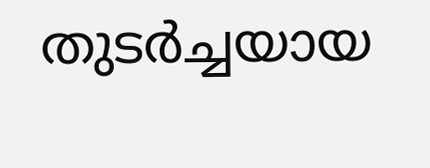തുടർച്ചയായ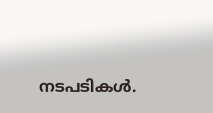നടപടികൾ.